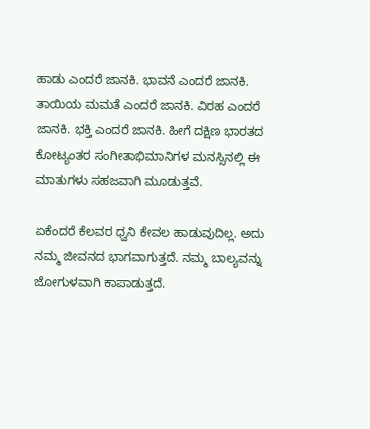ಹಾಡು ಎಂದರೆ ಜಾನಕಿ. ಭಾವನೆ ಎಂದರೆ ಜಾನಕಿ. ತಾಯಿಯ ಮಮತೆ ಎಂದರೆ ಜಾನಕಿ. ವಿರಹ ಎಂದರೆ ಜಾನಕಿ. ಭಕ್ತಿ ಎಂದರೆ ಜಾನಕಿ. ಹೀಗೆ ದಕ್ಷಿಣ ಭಾರತದ ಕೋಟ್ಯಂತರ ಸಂಗೀತಾಭಿಮಾನಿಗಳ ಮನಸ್ಸಿನಲ್ಲಿ ಈ ಮಾತುಗಳು ಸಹಜವಾಗಿ ಮೂಡುತ್ತವೆ.

ಏಕೆಂದರೆ ಕೆಲವರ ಧ್ವನಿ ಕೇವಲ ಹಾಡುವುದಿಲ್ಲ. ಅದು ನಮ್ಮ ಜೀವನದ ಭಾಗವಾಗುತ್ತದೆ. ನಮ್ಮ ಬಾಲ್ಯವನ್ನು ಜೋಗುಳವಾಗಿ ಕಾಪಾಡುತ್ತದೆ.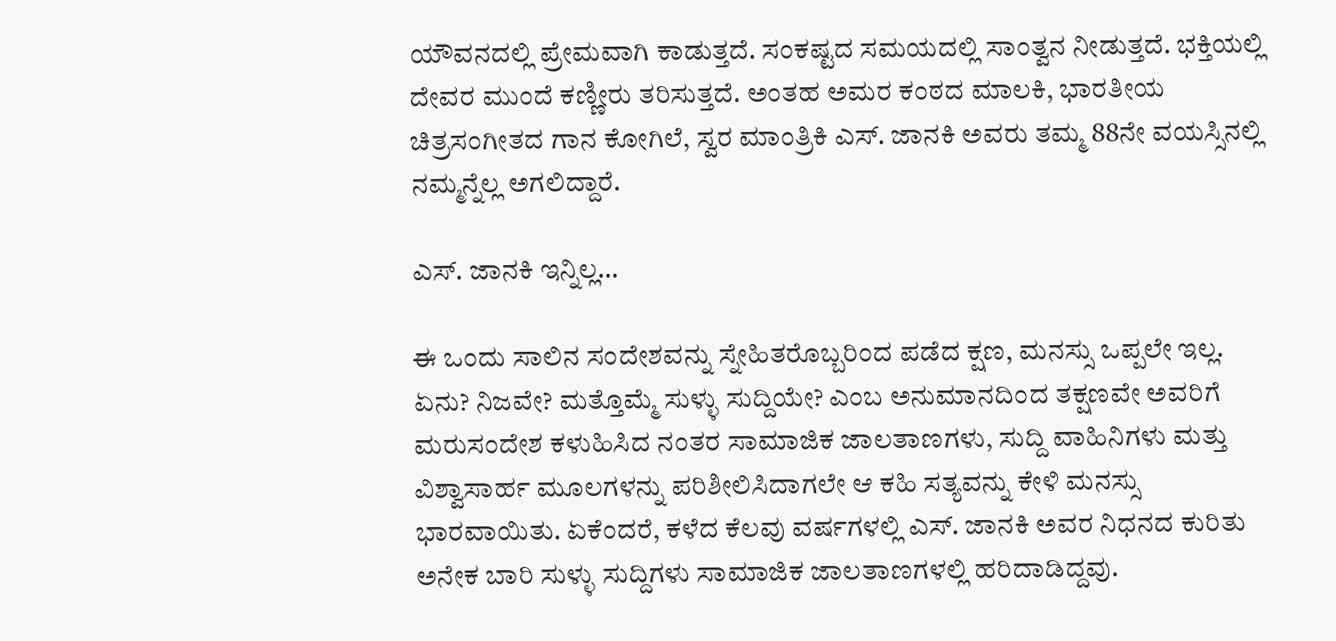ಯೌವನದಲ್ಲಿ ಪ್ರೇಮವಾಗಿ ಕಾಡುತ್ತದೆ. ಸಂಕಷ್ಟದ ಸಮಯದಲ್ಲಿ ಸಾಂತ್ವನ ನೀಡುತ್ತದೆ. ಭಕ್ತಿಯಲ್ಲಿ ದೇವರ ಮುಂದೆ ಕಣ್ಣೀರು ತರಿಸುತ್ತದೆ. ಅಂತಹ ಅಮರ ಕಂಠದ ಮಾಲಕಿ, ಭಾರತೀಯ ಚಿತ್ರಸಂಗೀತದ ಗಾನ ಕೋಗಿಲೆ, ಸ್ವರ ಮಾಂತ್ರಿಕಿ ಎಸ್. ಜಾನಕಿ ಅವರು ತಮ್ಮ 88ನೇ ವಯಸ್ಸಿನಲ್ಲಿ ನಮ್ಮನ್ನೆಲ್ಲ ಅಗಲಿದ್ದಾರೆ.

ಎಸ್. ಜಾನಕಿ ಇನ್ನಿಲ್ಲ…

ಈ ಒಂದು ಸಾಲಿನ ಸಂದೇಶವನ್ನು ಸ್ನೇಹಿತರೊಬ್ಬರಿಂದ ಪಡೆದ ಕ್ಷಣ, ಮನಸ್ಸು ಒಪ್ಪಲೇ ಇಲ್ಲ. ಏನು? ನಿಜವೇ? ಮತ್ತೊಮ್ಮೆ ಸುಳ್ಳು ಸುದ್ದಿಯೇ? ಎಂಬ ಅನುಮಾನದಿಂದ ತಕ್ಷಣವೇ ಅವರಿಗೆ ಮರುಸಂದೇಶ ಕಳುಹಿಸಿದ ನಂತರ ಸಾಮಾಜಿಕ ಜಾಲತಾಣಗಳು, ಸುದ್ದಿ ವಾಹಿನಿಗಳು ಮತ್ತು ವಿಶ್ವಾಸಾರ್ಹ ಮೂಲಗಳನ್ನು ಪರಿಶೀಲಿಸಿದಾಗಲೇ ಆ ಕಹಿ ಸತ್ಯವನ್ನು ಕೇಳಿ ಮನಸ್ಸು ಭಾರವಾಯಿತು. ಏಕೆಂದರೆ, ಕಳೆದ ಕೆಲವು ವರ್ಷಗಳಲ್ಲಿ ಎಸ್. ಜಾನಕಿ ಅವರ ನಿಧನದ ಕುರಿತು ಅನೇಕ ಬಾರಿ ಸುಳ್ಳು ಸುದ್ದಿಗಳು ಸಾಮಾಜಿಕ ಜಾಲತಾಣಗಳಲ್ಲಿ ಹರಿದಾಡಿದ್ದವು.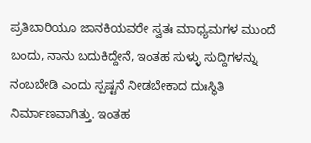ಪ್ರತಿಬಾರಿಯೂ ಜಾನಕಿಯವರೇ ಸ್ವತಃ ಮಾಧ್ಯಮಗಳ ಮುಂದೆ ಬಂದು, ನಾನು ಬದುಕಿದ್ದೇನೆ, ಇಂತಹ ಸುಳ್ಳು ಸುದ್ದಿಗಳನ್ನು ನಂಬಬೇಡಿ ಎಂದು ಸ್ಪಷ್ಟನೆ ನೀಡಬೇಕಾದ ದುಃಸ್ಥಿತಿ ನಿರ್ಮಾಣವಾಗಿತ್ತು. ಇಂತಹ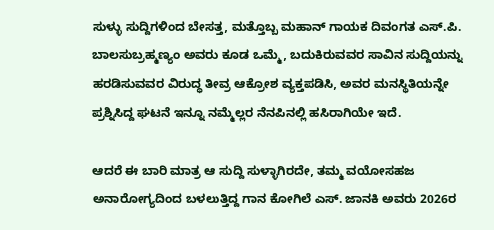ಸುಳ್ಳು ಸುದ್ದಿಗಳಿಂದ ಬೇಸತ್ತ, ಮತ್ತೊಬ್ಬ ಮಹಾನ್ ಗಾಯಕ ದಿವಂಗತ ಎಸ್.ಪಿ. ಬಾಲಸುಬ್ರಹ್ಮಣ್ಯಂ ಅವರು ಕೂಡ ಒಮ್ಮೆ, ಬದುಕಿರುವವರ ಸಾವಿನ ಸುದ್ದಿಯನ್ನು ಹರಡಿಸುವವರ ವಿರುದ್ಧ ತೀವ್ರ ಆಕ್ರೋಶ ವ್ಯಕ್ತಪಡಿಸಿ, ಅವರ ಮನಸ್ಥಿತಿಯನ್ನೇ ಪ್ರಶ್ನಿಸಿದ್ದ ಘಟನೆ ಇನ್ನೂ ನಮ್ಮೆಲ್ಲರ ನೆನಪಿನಲ್ಲಿ ಹಸಿರಾಗಿಯೇ ಇದೆ.

ಆದರೆ ಈ ಬಾರಿ ಮಾತ್ರ ಆ ಸುದ್ದಿ ಸುಳ್ಳಾಗಿರದೇ, ತಮ್ಮ ವಯೋಸಹಜ ಅನಾರೋಗ್ಯದಿಂದ ಬಳಲುತ್ತಿದ್ದ ಗಾನ ಕೋಗಿಲೆ ಎಸ್. ಜಾನಕಿ ಅವರು 2026ರ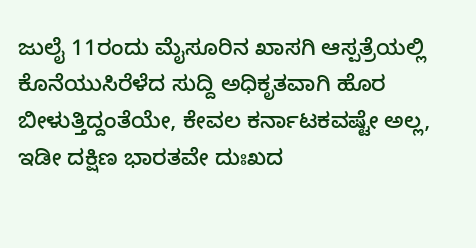ಜುಲೈ 11ರಂದು ಮೈಸೂರಿನ ಖಾಸಗಿ ಆಸ್ಪತ್ರೆಯಲ್ಲಿ ಕೊನೆಯುಸಿರೆಳೆದ ಸುದ್ದಿ ಅಧಿಕೃತವಾಗಿ ಹೊರ ಬೀಳುತ್ತಿದ್ದಂತೆಯೇ, ಕೇವಲ ಕರ್ನಾಟಕವಷ್ಟೇ ಅಲ್ಲ, ಇಡೀ ದಕ್ಷಿಣ ಭಾರತವೇ ದುಃಖದ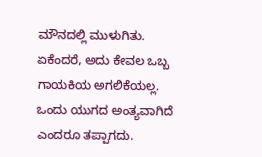ಮೌನದಲ್ಲಿ ಮುಳುಗಿತು. ಏಕೆಂದರೆ, ಅದು ಕೇವಲ ಒಬ್ಬ ಗಾಯಕಿಯ ಅಗಲಿಕೆಯಲ್ಲ. ಒಂದು ಯುಗದ ಅಂತ್ಯವಾಗಿದೆ ಎಂದರೂ ತಪ್ಪಾಗದು.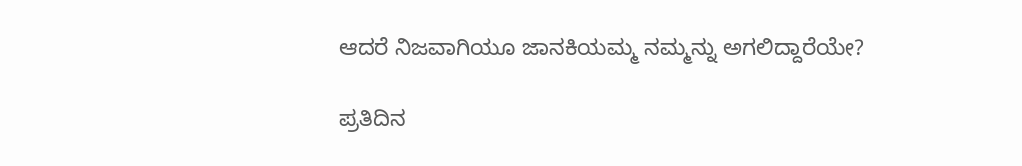ಆದರೆ ನಿಜವಾಗಿಯೂ ಜಾನಕಿಯಮ್ಮ ನಮ್ಮನ್ನು ಅಗಲಿದ್ದಾರೆಯೇ?

ಪ್ರತಿದಿನ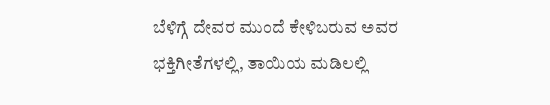ಬೆಳಿಗ್ಗೆ ದೇವರ ಮುಂದೆ ಕೇಳಿಬರುವ ಅವರ ಭಕ್ತಿಗೀತೆಗಳಲ್ಲಿ, ತಾಯಿಯ ಮಡಿಲಲ್ಲಿ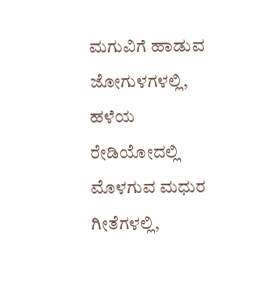ಮಗುವಿಗೆ ಹಾಡುವ ಜೋಗುಳಗಳಲ್ಲಿ, ಹಳೆಯ ರೇಡಿಯೋದಲ್ಲಿ ಮೊಳಗುವ ಮಧುರ ಗೀತೆಗಳಲ್ಲಿ,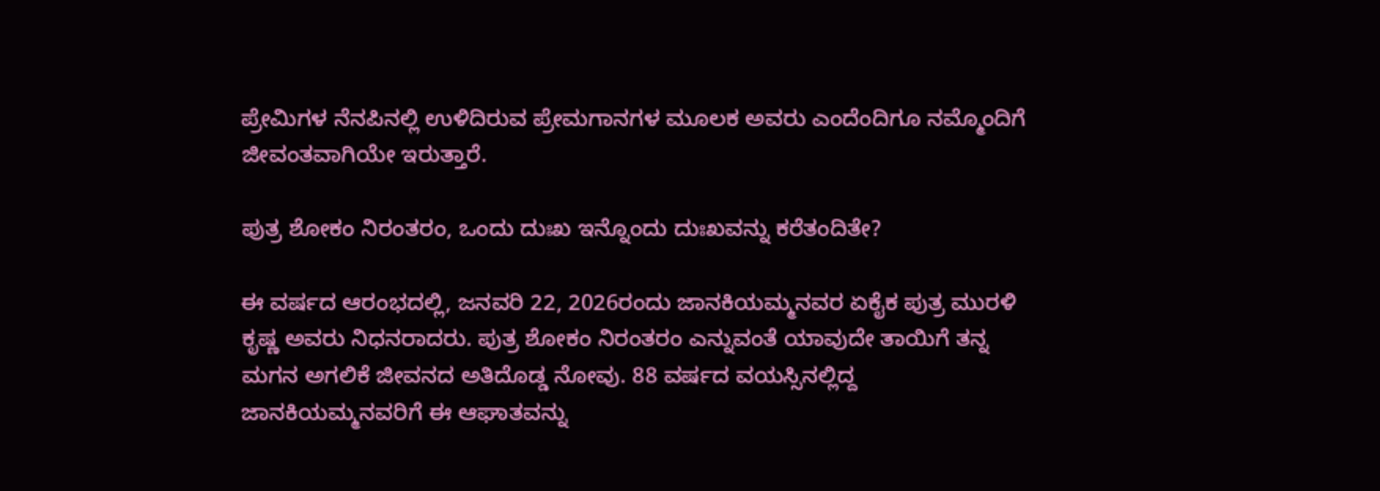ಪ್ರೇಮಿಗಳ ನೆನಪಿನಲ್ಲಿ ಉಳಿದಿರುವ ಪ್ರೇಮಗಾನಗಳ ಮೂಲಕ ಅವರು ಎಂದೆಂದಿಗೂ ನಮ್ಮೊಂದಿಗೆ ಜೀವಂತವಾಗಿಯೇ ಇರುತ್ತಾರೆ.

ಪುತ್ರ ಶೋಕಂ ನಿರಂತರಂ, ಒಂದು ದುಃಖ ಇನ್ನೊಂದು ದುಃಖವನ್ನು ಕರೆತಂದಿತೇ?

ಈ ವರ್ಷದ ಆರಂಭದಲ್ಲಿ, ಜನವರಿ 22, 2026ರಂದು ಜಾನಕಿಯಮ್ಮನವರ ಏಕೈಕ ಪುತ್ರ ಮುರಳಿ ಕೃಷ್ಣ ಅವರು ನಿಧನರಾದರು. ಪುತ್ರ ಶೋಕಂ ನಿರಂತರಂ ಎನ್ನುವಂತೆ ಯಾವುದೇ ತಾಯಿಗೆ ತನ್ನ ಮಗನ ಅಗಲಿಕೆ ಜೀವನದ ಅತಿದೊಡ್ಡ ನೋವು. 88 ವರ್ಷದ ವಯಸ್ಸಿನಲ್ಲಿದ್ದ ಜಾನಕಿಯಮ್ಮನವರಿಗೆ ಈ ಆಘಾತವನ್ನು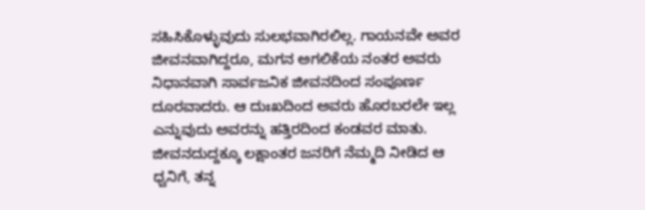ಸಹಿಸಿಕೊಳ್ಳುವುದು ಸುಲಭವಾಗಿರಲಿಲ್ಲ. ಗಾಯನವೇ ಅವರ ಜೀವನವಾಗಿದ್ದರೂ, ಮಗನ ಅಗಲಿಕೆಯ ನಂತರ ಅವರು ನಿಧಾನವಾಗಿ ಸಾರ್ವಜನಿಕ ಜೀವನದಿಂದ ಸಂಪೂರ್ಣ ದೂರವಾದರು. ಆ ದುಃಖದಿಂದ ಅವರು ಹೊರಬರಲೇ ಇಲ್ಲ ಎನ್ನುವುದು ಅವರನ್ನು ಹತ್ತಿರದಿಂದ ಕಂಡವರ ಮಾತು. ಜೀವನದುದ್ದಕ್ಕೂ ಲಕ್ಷಾಂತರ ಜನರಿಗೆ ನೆಮ್ಮದಿ ನೀಡಿದ ಆ ಧ್ವನಿಗೆ, ತನ್ನ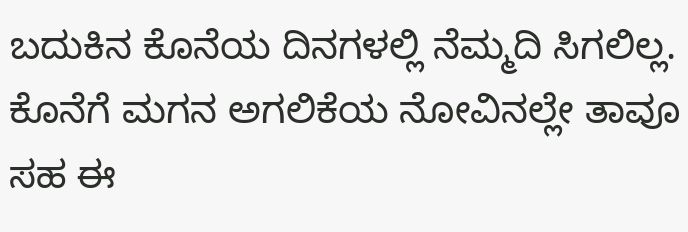ಬದುಕಿನ ಕೊನೆಯ ದಿನಗಳಲ್ಲಿ ನೆಮ್ಮದಿ ಸಿಗಲಿಲ್ಲ. ಕೊನೆಗೆ ಮಗನ ಅಗಲಿಕೆಯ ನೋವಿನಲ್ಲೇ ತಾವೂ ಸಹ ಈ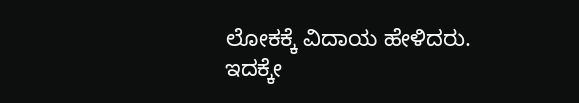ಲೋಕಕ್ಕೆ ವಿದಾಯ ಹೇಳಿದರು. ಇದಕ್ಕೇ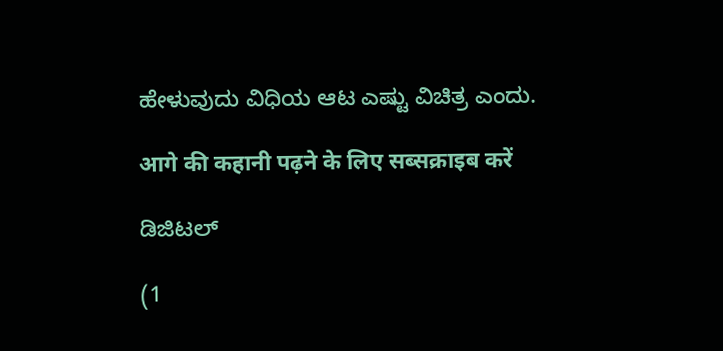ಹೇಳುವುದು ವಿಧಿಯ ಆಟ ಎಷ್ಟು ವಿಚಿತ್ರ ಎಂದು.

आगे की कहानी पढ़ने के लिए सब्सक्राइब करें

ಡಿಜಿಟಲ್

(1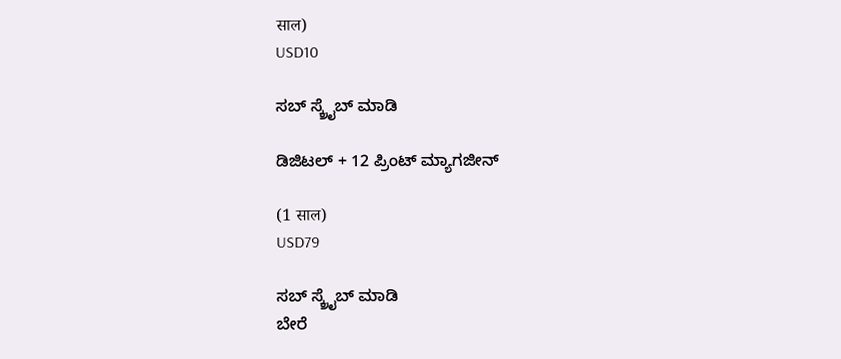साल)
USD10

ಸಬ್ ಸ್ಕ್ರೈಬ್ ಮಾಡಿ

ಡಿಜಿಟಲ್ + 12 ಪ್ರಿಂಟ್ ಮ್ಯಾಗಜೀನ್

(1 साल)
USD79

ಸಬ್ ಸ್ಕ್ರೈಬ್ ಮಾಡಿ
ಬೇರೆ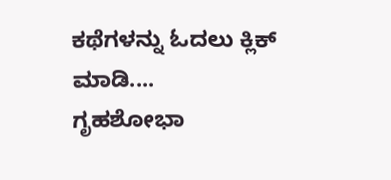ಕಥೆಗಳನ್ನು ಓದಲು ಕ್ಲಿಕ್ ಮಾಡಿ....
ಗೃಹಶೋಭಾ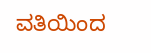ವತಿಯಿಂದ